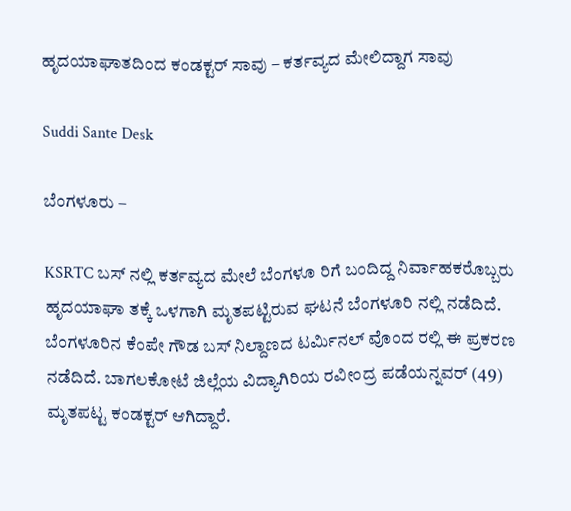ಹೃದಯಾಘಾತದಿಂದ ಕಂಡಕ್ಟರ್ ಸಾವು – ಕರ್ತವ್ಯದ ಮೇಲಿದ್ದಾಗ ಸಾವು

Suddi Sante Desk

ಬೆಂಗಳೂರು –

KSRTC ಬಸ್ ನಲ್ಲಿ ಕರ್ತವ್ಯದ ಮೇಲೆ ಬೆಂಗಳೂ ರಿಗೆ ಬಂದಿದ್ದ ನಿರ್ವಾಹಕರೊಬ್ಬರು ಹೃದಯಾಘಾ ತಕ್ಕೆ ಒಳಗಾಗಿ ಮೃತಪಟ್ಟಿರುವ ಘಟನೆ ಬೆಂಗಳೂರಿ ನಲ್ಲಿ ನಡೆದಿದೆ. ಬೆಂಗಳೂರಿನ ಕೆಂಪೇ ಗೌಡ ಬಸ್ ನಿಲ್ದಾಣದ ಟರ್ಮಿನಲ್ ವೊಂದ ರಲ್ಲಿ ಈ ಪ್ರಕರಣ ನಡೆದಿದೆ. ಬಾಗಲಕೋಟೆ ಜಿಲ್ಲೆಯ ವಿದ್ಯಾಗಿರಿಯ ರವೀಂದ್ರ ಪಡೆಯನ್ನವರ್ (49) ಮೃತಪಟ್ಟ ಕಂಡಕ್ಟರ್ ಆಗಿದ್ದಾರೆ.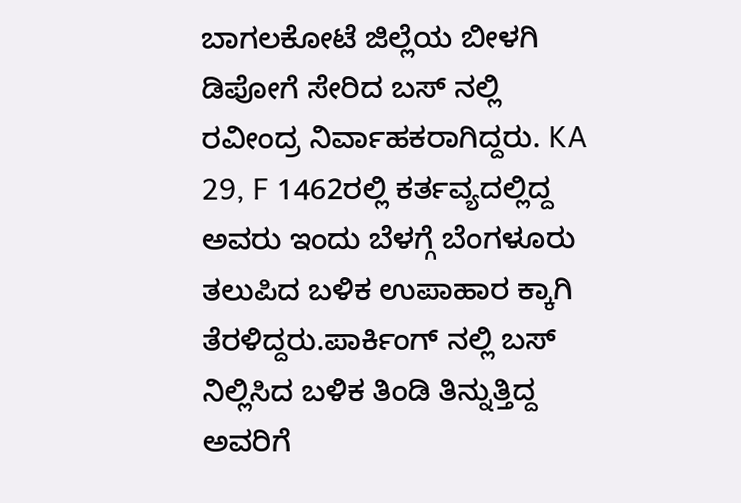ಬಾಗಲಕೋಟೆ ಜಿಲ್ಲೆಯ ಬೀಳಗಿ ಡಿಪೋಗೆ ಸೇರಿದ ಬಸ್ ನಲ್ಲಿ ರವೀಂದ್ರ ನಿರ್ವಾಹಕರಾಗಿದ್ದರು. KA 29, F 1462ರಲ್ಲಿ ಕರ್ತವ್ಯದಲ್ಲಿದ್ದ ಅವರು ಇಂದು ಬೆಳಗ್ಗೆ ಬೆಂಗಳೂರು ತಲುಪಿದ ಬಳಿಕ ಉಪಾಹಾರ ಕ್ಕಾಗಿ ತೆರಳಿದ್ದರು.ಪಾರ್ಕಿಂಗ್ ನಲ್ಲಿ ಬಸ್ ನಿಲ್ಲಿಸಿದ ಬಳಿಕ ತಿಂಡಿ ತಿನ್ನುತ್ತಿದ್ದ ಅವರಿಗೆ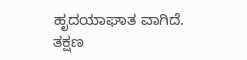ಹೃದಯಾಘಾತ ವಾಗಿದೆ. ತಕ್ಷಣ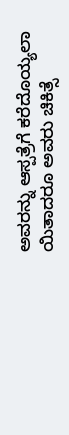ಅವರನ್ನು ಆಸ್ಪತ್ರೆಗೆ ಕರೆದೊಯ್ಯಲಾ ಯಿತಾದರೂ ಅವರು ಚಿಕಿತ್ಸೆ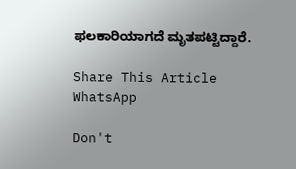ಫಲಕಾರಿಯಾಗದೆ ಮೃತಪಟ್ಟಿದ್ದಾರೆ.

Share This Article
WhatsApp

Don't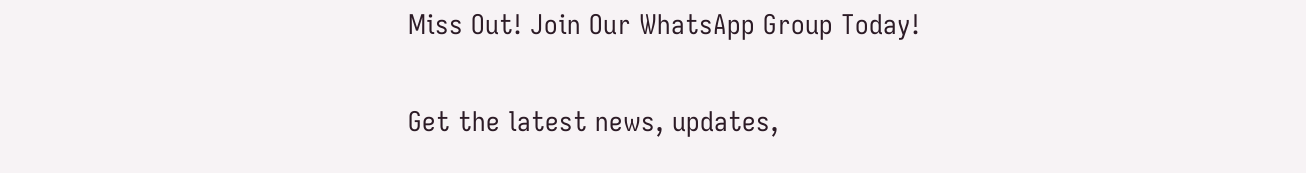Miss Out! Join Our WhatsApp Group Today!

Get the latest news, updates,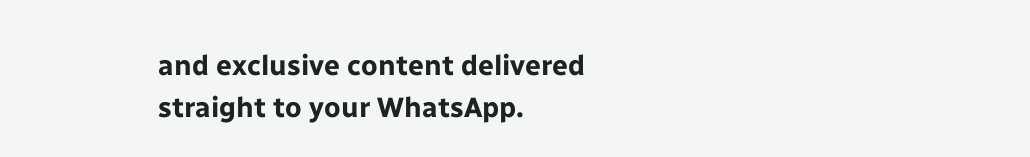and exclusive content delivered straight to your WhatsApp.